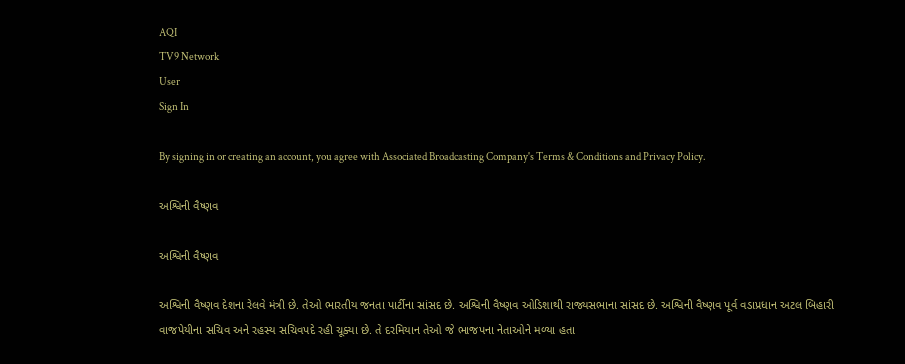AQI
TV9 Network
User
Sign In

By signing in or creating an account, you agree with Associated Broadcasting Company's Terms & Conditions and Privacy Policy.

અશ્વિની વૈષ્ણવ

અશ્વિની વૈષ્ણવ

અશ્વિની વૈષ્ણવ દેશના રેલવે મંત્રી છે. તેઓ ભારતીય જનતા પાર્ટીના સાંસદ છે. અશ્વિની વૈષ્ણવ ઓડિશાથી રાજ્યસભાના સાંસદ છે. અશ્વિની વૈષ્ણવ પૂર્વ વડાપ્રધાન અટલ બિહારી વાજપેયીના સચિવ અને રહસ્ય સચિવપદે રહી ચૂક્યા છે. તે દરમિયાન તેઓ જે ભાજપના નેતાઓને મળ્યા હતા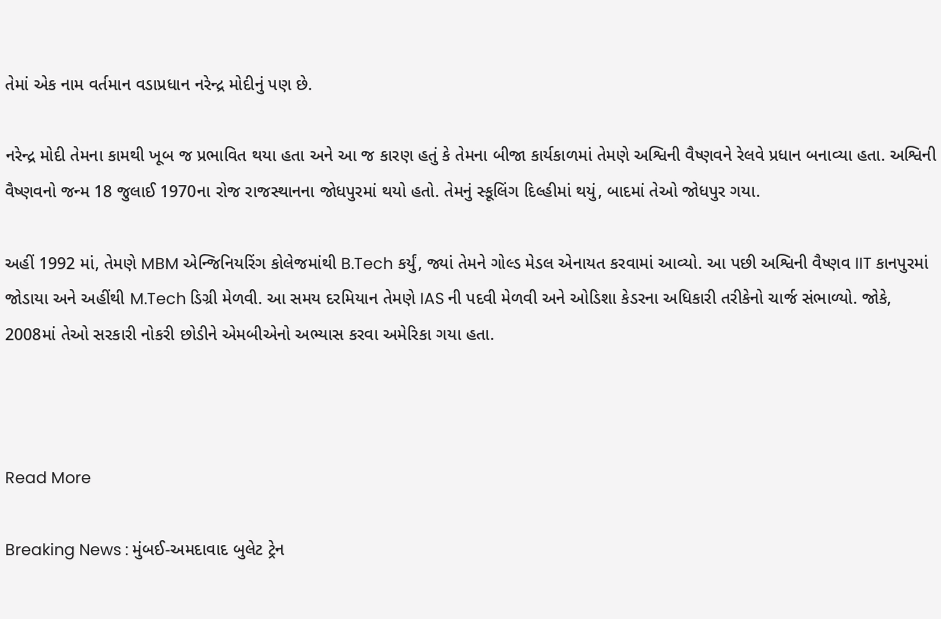તેમાં એક નામ વર્તમાન વડાપ્રધાન નરેન્દ્ર મોદીનું પણ છે.

નરેન્દ્ર મોદી તેમના કામથી ખૂબ જ પ્રભાવિત થયા હતા અને આ જ કારણ હતું કે તેમના બીજા કાર્યકાળમાં તેમણે અશ્વિની વૈષ્ણવને રેલવે પ્રધાન બનાવ્યા હતા. અશ્વિની વૈષ્ણવનો જન્મ 18 જુલાઈ 1970ના રોજ રાજસ્થાનના જોધપુરમાં થયો હતો. તેમનું સ્કૂલિંગ દિલ્હીમાં થયું, બાદમાં તેઓ જોધપુર ગયા.

અહીં 1992 માં, તેમણે MBM એન્જિનિયરિંગ કોલેજમાંથી B.Tech કર્યું, જ્યાં તેમને ગોલ્ડ મેડલ એનાયત કરવામાં આવ્યો. આ પછી અશ્વિની વૈષ્ણવ IIT કાનપુરમાં જોડાયા અને અહીંથી M.Tech ડિગ્રી મેળવી. આ સમય દરમિયાન તેમણે IAS ની પદવી મેળવી અને ઓડિશા કેડરના અધિકારી તરીકેનો ચાર્જ સંભાળ્યો. જોકે, 2008માં તેઓ સરકારી નોકરી છોડીને એમબીએનો અભ્યાસ કરવા અમેરિકા ગયા હતા.



Read More

Breaking News : મુંબઈ-અમદાવાદ બુલેટ ટ્રેન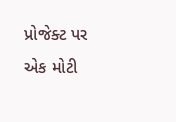પ્રોજેક્ટ પર એક મોટી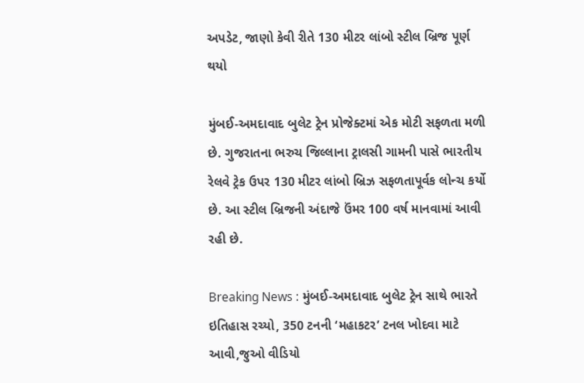અપડેટ, જાણો કેવી રીતે 130 મીટર લાંબો સ્ટીલ બ્રિજ પૂર્ણ થયો

મુંબઈ-અમદાવાદ બુલેટ ટ્રેન પ્રોજેક્ટમાં એક મોટી સફળતા મળી છે. ગુજરાતના ભરુચ જિલ્લાના ટ્રાલસી ગામની પાસે ભારતીય રેલવે ટ્રેક ઉપર 130 મીટર લાંબો બ્રિઝ સફળતાપૂર્વક લોન્ચ કર્યો છે. આ સ્ટીલ બ્રિજની અંદાજે ઉંમર 100 વર્ષ માનવામાં આવી રહી છે.

Breaking News : મુંબઈ-અમદાવાદ બુલેટ ટ્રેન સાથે ભારતે ઇતિહાસ રચ્યો, 350 ટનની ‘મહાકટર’ ટનલ ખોદવા માટે આવી,જુઓ વીડિયો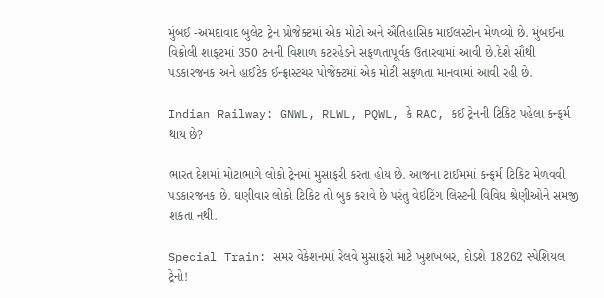મુંબઈ -અમદાવાદ બુલેટ ટ્રેન પ્રોજેક્ટમાં એક મોટો અને ઐતિહાસિક માઈલસ્ટોન મેળવ્યો છે. મુંબઈના વિક્રોલી શાફટમાં 350 ટનની વિશાળ કટરહેડને સફળતાપૂર્વક ઉતારવામાં આવી છે.દેશે સૌથી પડકારજનક અને હાઈટેક ઈન્ફ્રાસ્ટચર પોજેક્ટમાં એક મોટી સફળતા માનવામાં આવી રહી છે.

Indian Railway: GNWL, RLWL, PQWL, કે RAC, કઈ ટ્રેનની ટિકિટ પહેલા કન્ફર્મ થાય છે?

ભારત દેશમાં મોટાભાગે લોકો ટ્રેનમાં મુસાફરી કરતા હોય છે. આજના ટાઈમમાં કન્ફર્મ ટિકિટ મેળવવી પડકારજનક છે. ઘણીવાર લોકો ટિકિટ તો બુક કરાવે છે પરંતુ વેઇટિંગ લિસ્ટની વિવિધ શ્રેણીઓને સમજી શકતા નથી.

Special Train: સમર વેકેશનમાં રેલવે મુસાફરો માટે ખુશખબર, દોડશે 18262 સ્પેશિયલ ટ્રેનો!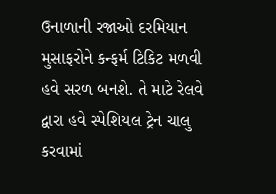ઉનાળાની રજાઓ દરમિયાન મુસાફરોને કન્ફર્મ ટિકિટ મળવી હવે સરળ બનશે. તે માટે રેલવે દ્વારા હવે સ્પેશિયલ ટ્રેન ચાલુ કરવામાં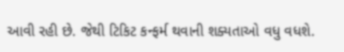આવી રહી છે. જેથી ટિકિટ કન્ફર્મ થવાની શક્યતાઓ વધુ વધશે.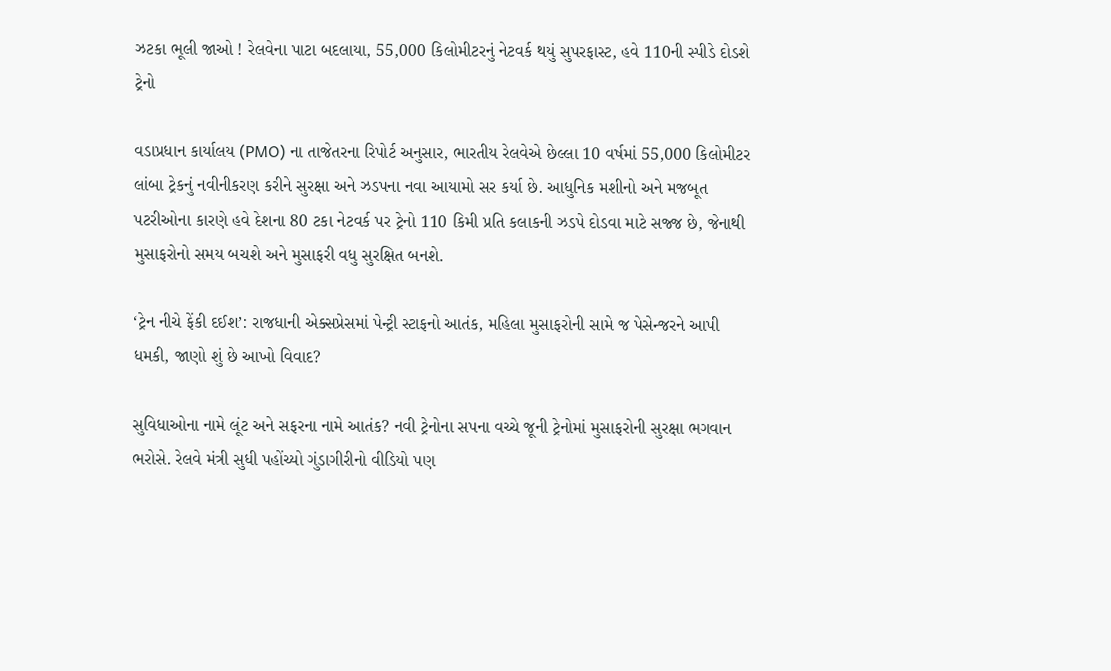ઝટકા ભૂલી જાઓ ! રેલવેના પાટા બદલાયા, 55,000 કિલોમીટરનું નેટવર્ક થયું સુપરફાસ્ટ, હવે 110ની સ્પીડે દોડશે ટ્રેનો

વડાપ્રધાન કાર્યાલય (PMO) ના તાજેતરના રિપોર્ટ અનુસાર, ભારતીય રેલવેએ છેલ્લા 10 વર્ષમાં 55,000 કિલોમીટર લાંબા ટ્રેકનું નવીનીકરણ કરીને સુરક્ષા અને ઝડપના નવા આયામો સર કર્યા છે. આધુનિક મશીનો અને મજબૂત પટરીઓના કારણે હવે દેશના 80 ટકા નેટવર્ક પર ટ્રેનો 110 કિમી પ્રતિ કલાકની ઝડપે દોડવા માટે સજ્જ છે, જેનાથી મુસાફરોનો સમય બચશે અને મુસાફરી વધુ સુરક્ષિત બનશે.

‘ટ્રેન નીચે ફેંકી દઈશ’: રાજધાની એક્સપ્રેસમાં પેન્ટ્રી સ્ટાફનો આતંક, મહિલા મુસાફરોની સામે જ પેસેન્જરને આપી ધમકી, જાણો શું છે આખો વિવાદ?

સુવિધાઓના નામે લૂંટ અને સફરના નામે આતંક? નવી ટ્રેનોના સપના વચ્ચે જૂની ટ્રેનોમાં મુસાફરોની સુરક્ષા ભગવાન ભરોસે. રેલવે મંત્રી સુધી પહોંચ્યો ગુંડાગીરીનો વીડિયો પણ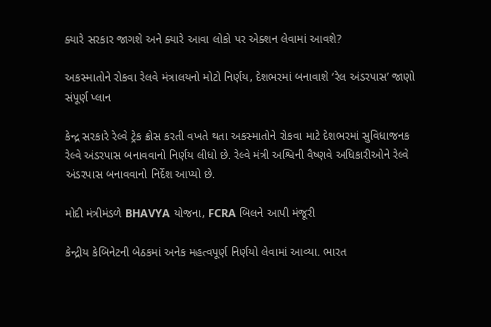ક્યારે સરકાર જાગશે અને ક્યારે આવા લોકો પર એક્શન લેવામાં આવશે?

અકસ્માતોને રોકવા રેલવે મંત્રાલયનો મોટો નિર્ણય, દેશભરમાં બનાવાશે ‘રેલ અંડરપાસ’ જાણો સંપૂર્ણ પ્લાન

કેન્દ્ર સરકારે રેલ્વે ટ્રેક ક્રોસ કરતી વખતે થતા અકસ્માતોને રોકવા માટે દેશભરમાં સુવિધાજનક રેલ્વે અંડરપાસ બનાવવાનો નિર્ણય લીધો છે. રેલ્વે મંત્રી અશ્વિની વૈષ્ણવે અધિકારીઓને રેલ્વે અંડરપાસ બનાવવાનો નિર્દેશ આપ્યો છે.

મોદી મંત્રીમંડળે BHAVYA યોજના, FCRA બિલને આપી મંજૂરી

કેન્દ્રીય કેબિનેટની બેઠકમાં અનેક મહત્વપૂર્ણ નિર્ણયો લેવામાં આવ્યા. ભારત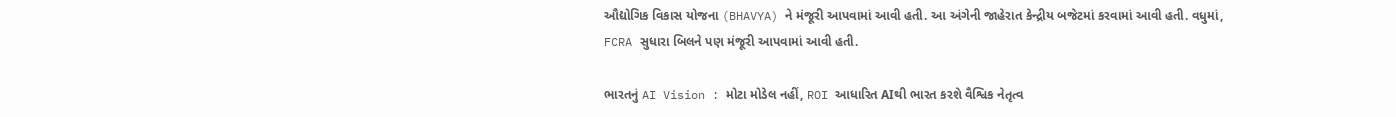ઔદ્યોગિક વિકાસ યોજના (BHAVYA) ને મંજૂરી આપવામાં આવી હતી. આ અંગેની જાહેરાત કેન્દ્રીય બજેટમાં કરવામાં આવી હતી. વધુમાં, FCRA સુધારા બિલને પણ મંજૂરી આપવામાં આવી હતી.

ભારતનું AI Vision : મોટા મોડેલ નહીં, ROI આધારિત AIથી ભારત કરશે વૈશ્વિક નેતૃત્વ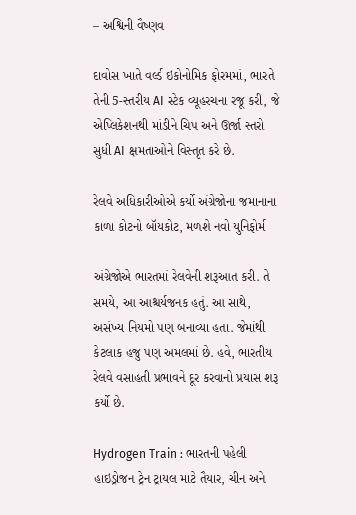– અશ્વિની વૈષ્ણવ

દાવોસ ખાતે વર્લ્ડ ઇકોનોમિક ફોરમમાં, ભારતે તેની 5-સ્તરીય AI સ્ટેક વ્યૂહરચના રજૂ કરી, જે એપ્લિકેશનથી માંડીને ચિપ અને ઊર્જા સ્તરો સુધી AI ક્ષમતાઓને વિસ્તૃત કરે છે.

રેલવે અધિકારીઓએ કર્યો અંગ્રેજોના જમાનાના કાળા કોટનો બૉયકોટ, મળશે નવો યુનિફોર્મ

અંગ્રેજોએ ભારતમાં રેલવેની શરૂઆત કરી. તે સમયે, આ આશ્ચર્યજનક હતું. આ સાથે, અસંખ્ય નિયમો પણ બનાવ્યા હતા. જેમાંથી કેટલાક હજુ પણ અમલમાં છે. હવે, ભારતીય રેલવે વસાહતી પ્રભાવને દૂર કરવાનો પ્રયાસ શરૂ કર્યો છે.

Hydrogen Train : ભારતની પહેલી હાઇડ્રોજન ટ્રેન ટ્રાયલ માટે તૈયાર, ચીન અને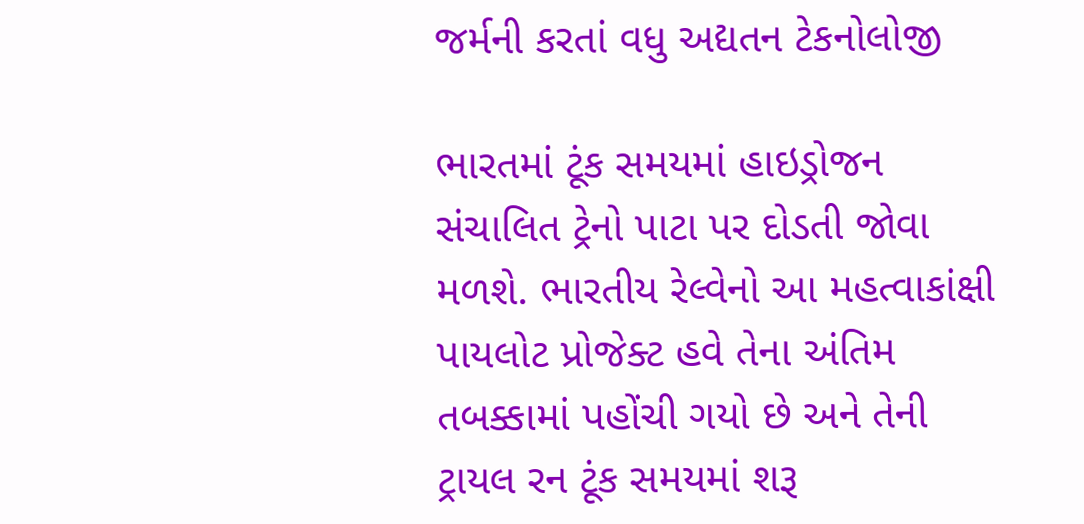જર્મની કરતાં વધુ અદ્યતન ટેકનોલોજી

ભારતમાં ટૂંક સમયમાં હાઇડ્રોજન સંચાલિત ટ્રેનો પાટા પર દોડતી જોવા મળશે. ભારતીય રેલ્વેનો આ મહત્વાકાંક્ષી પાયલોટ પ્રોજેક્ટ હવે તેના અંતિમ તબક્કામાં પહોંચી ગયો છે અને તેની ટ્રાયલ રન ટૂંક સમયમાં શરૂ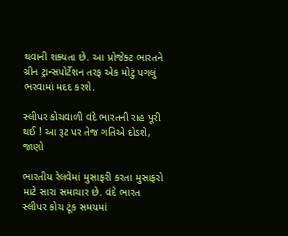થવાની શક્યતા છે. આ પ્રોજેક્ટ ભારતને ગ્રીન ટ્રાન્સપોર્ટેશન તરફ એક મોટું પગલું ભરવામાં મદદ કરશે.

સ્લીપર કોચવાળી વંદે ભારતની રાહ પૂરી થઈ ! આ રૂટ પર તેજ ગતિએ દોડશે, જાણો

ભારતીય રેલવેમાં મુસાફરી કરતા મુસાફરો માટે સારા સમાચાર છે. વંદે ભારત સ્લીપર કોચ ટૂંક સમયમાં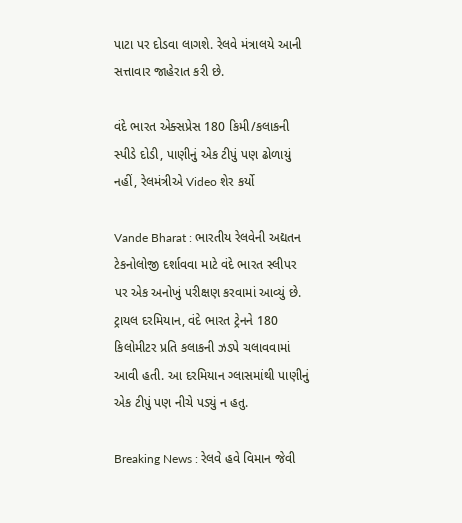પાટા પર દોડવા લાગશે. રેલવે મંત્રાલયે આની સત્તાવાર જાહેરાત કરી છે.

વંદે ભારત એક્સપ્રેસ 180 કિમી/કલાકની સ્પીડે દોડી, પાણીનું એક ટીપું પણ ઢોળાયું નહીં, રેલમંત્રીએ Video શેર કર્યો

Vande Bharat : ભારતીય રેલવેની અદ્યતન ટેકનોલોજી દર્શાવવા માટે વંદે ભારત સ્લીપર પર એક અનોખું પરીક્ષણ કરવામાં આવ્યું છે. ટ્રાયલ દરમિયાન, વંદે ભારત ટ્રેનને 180 કિલોમીટર પ્રતિ કલાકની ઝડપે ચલાવવામાં આવી હતી. આ દરમિયાન ગ્લાસમાંથી પાણીનું એક ટીપું પણ નીચે પડ્યું ન હતુ.

Breaking News : રેલવે હવે વિમાન જેવી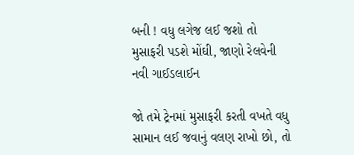બની ! વધુ લગેજ લઈ જશો તો મુસાફરી પડશે મોંઘી, જાણો રેલવેની નવી ગાઈડલાઈન

જો તમે ટ્રેનમાં મુસાફરી કરતી વખતે વધુ સામાન લઈ જવાનું વલણ રાખો છો, તો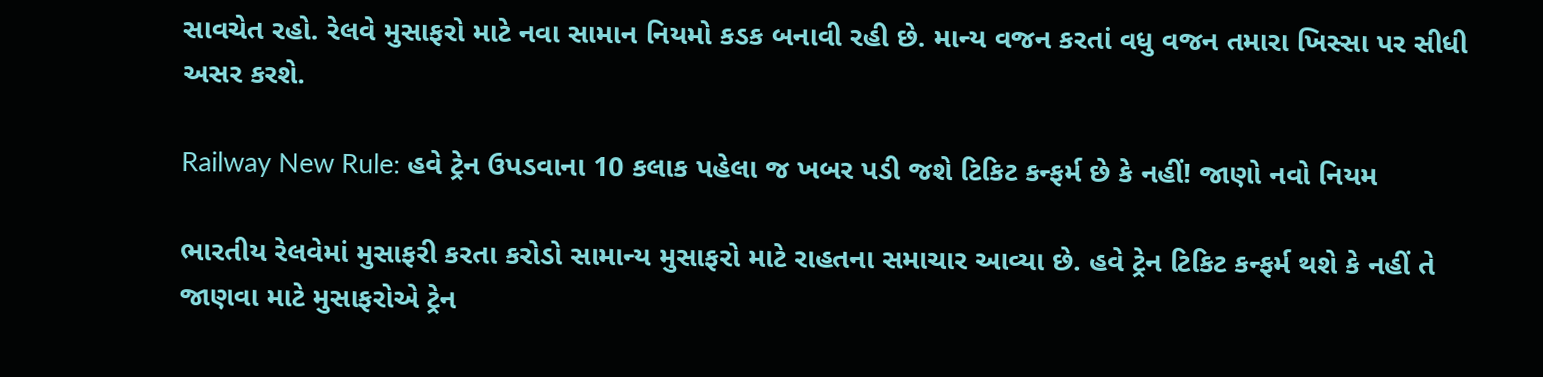સાવચેત રહો. રેલવે મુસાફરો માટે નવા સામાન નિયમો કડક બનાવી રહી છે. માન્ય વજન કરતાં વધુ વજન તમારા ખિસ્સા પર સીધી અસર કરશે.

Railway New Rule: હવે ટ્રેન ઉપડવાના 10 કલાક પહેલા જ ખબર પડી જશે ટિકિટ કન્ફર્મ છે કે નહીં! જાણો નવો નિયમ

ભારતીય રેલવેમાં મુસાફરી કરતા કરોડો સામાન્ય મુસાફરો માટે રાહતના સમાચાર આવ્યા છે. હવે ટ્રેન ટિકિટ કન્ફર્મ થશે કે નહીં તે જાણવા માટે મુસાફરોએ ટ્રેન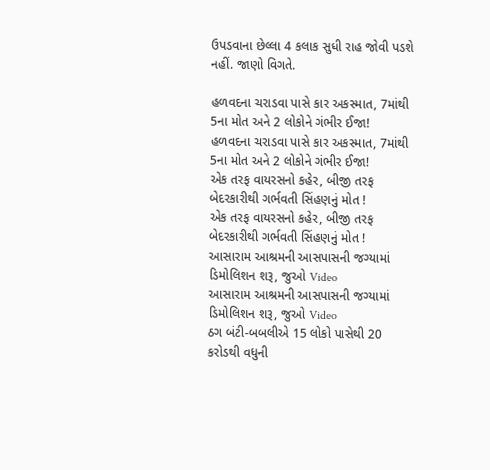ઉપડવાના છેલ્લા 4 કલાક સુધી રાહ જોવી પડશે નહીં. જાણો વિગતે.

હળવદના ચરાડવા પાસે કાર અકસ્માત, 7માંથી 5ના મોત અને 2 લોકોને ગંભીર ઈજા!
હળવદના ચરાડવા પાસે કાર અકસ્માત, 7માંથી 5ના મોત અને 2 લોકોને ગંભીર ઈજા!
એક તરફ વાયરસનો કહેર, બીજી તરફ બેદરકારીથી ગર્ભવતી સિંહણનું મોત !
એક તરફ વાયરસનો કહેર, બીજી તરફ બેદરકારીથી ગર્ભવતી સિંહણનું મોત !
આસારામ આશ્રમની આસપાસની જગ્યામાં ડિમોલિશન શરૂ, જુઓ Video
આસારામ આશ્રમની આસપાસની જગ્યામાં ડિમોલિશન શરૂ, જુઓ Video
ઠગ બંટી-બબલીએ 15 લોકો પાસેથી 20 કરોડથી વધુની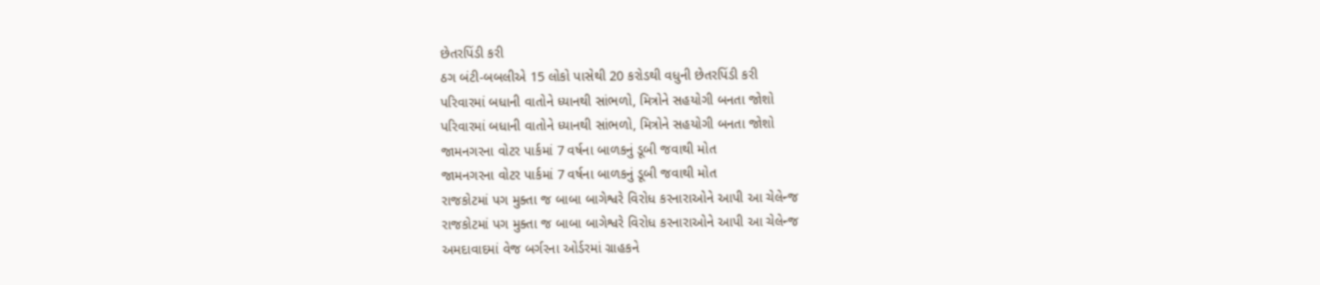છેતરપિંડી કરી
ઠગ બંટી-બબલીએ 15 લોકો પાસેથી 20 કરોડથી વધુની છેતરપિંડી કરી
પરિવારમાં બધાની વાતોને ધ્યાનથી સાંભળો, મિત્રોને સહયોગી બનતા જોશો
પરિવારમાં બધાની વાતોને ધ્યાનથી સાંભળો, મિત્રોને સહયોગી બનતા જોશો
જામનગરના વોટર પાર્કમાં 7 વર્ષના બાળકનું ડૂબી જવાથી મોત
જામનગરના વોટર પાર્કમાં 7 વર્ષના બાળકનું ડૂબી જવાથી મોત
રાજકોટમાં પગ મુક્તા જ બાબા બાગેશ્વરે વિરોધ કરનારાઓને આપી આ ચેલેન્જ
રાજકોટમાં પગ મુક્તા જ બાબા બાગેશ્વરે વિરોધ કરનારાઓને આપી આ ચેલેન્જ
અમદાવાદમાં વેજ બર્ગરના ઓર્ડરમાં ગ્રાહકને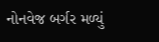નોનવેજ બર્ગર મળ્યું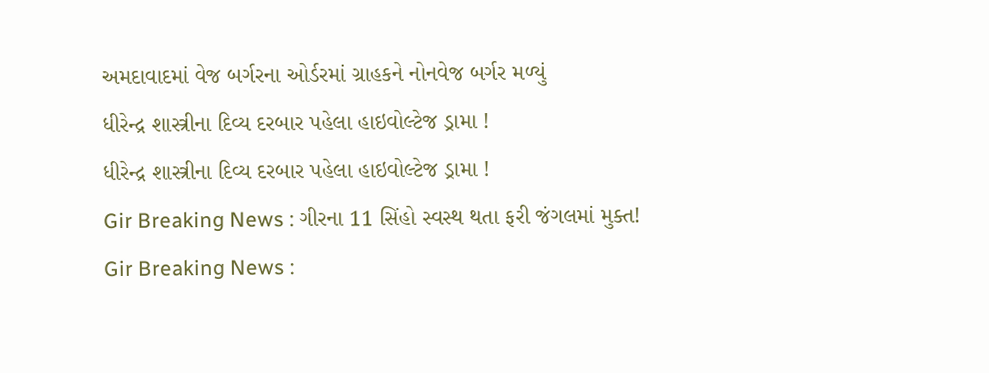અમદાવાદમાં વેજ બર્ગરના ઓર્ડરમાં ગ્રાહકને નોનવેજ બર્ગર મળ્યું
ધીરેન્દ્ર શાસ્ત્રીના દિવ્ય દરબાર પહેલા હાઇવોલ્ટેજ ડ્રામા !
ધીરેન્દ્ર શાસ્ત્રીના દિવ્ય દરબાર પહેલા હાઇવોલ્ટેજ ડ્રામા !
Gir Breaking News : ગીરના 11 સિંહો સ્વસ્થ થતા ફરી જંગલમાં મુક્ત!
Gir Breaking News :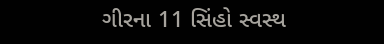ગીરના 11 સિંહો સ્વસ્થ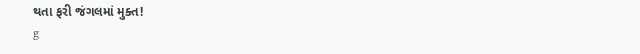થતા ફરી જંગલમાં મુક્ત!
g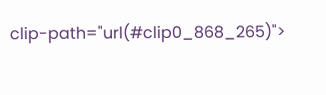clip-path="url(#clip0_868_265)">